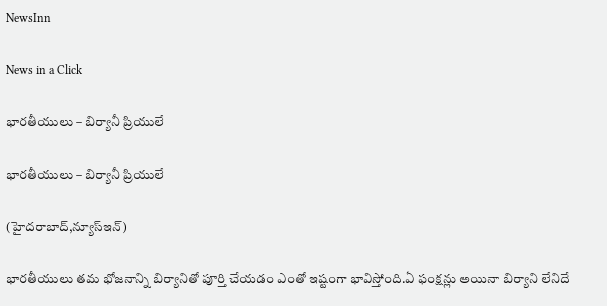NewsInn

News in a Click

భార‌తీయులు – బిర్యానీ ప్రియులే

భార‌తీయులు – బిర్యానీ ప్రియులే

(హైద‌రాబాద్,న్యూస్ఇన్‌)

భార‌తీయులు త‌మ భోజ‌నాన్ని బిర్యానితో పూర్తి చేయ‌డం ఎంతో ఇష్టంగా భావిస్తోంది.ఏ ఫంక్ష‌న్లు అయినా బిర్యాని లేనిదే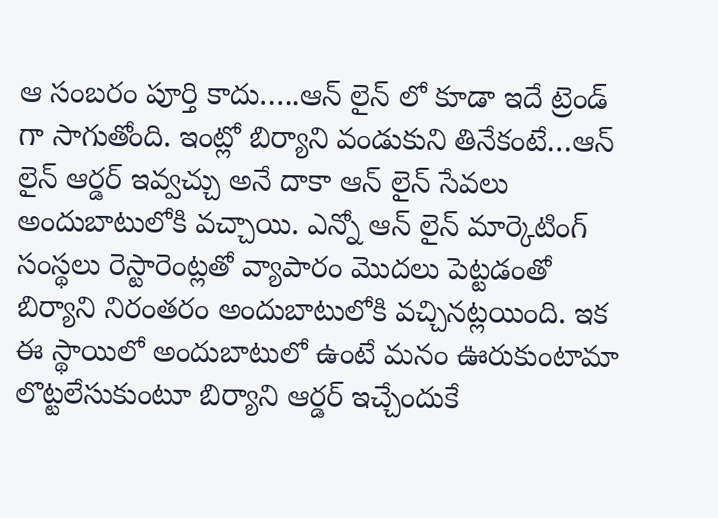ఆ సంబ‌రం పూర్తి కాదు…..ఆన్ లైన్ లో కూడా ఇదే ట్రెండ్ గా సాగుతోంది. ఇంట్లో బిర్యాని వండుకుని తినేకంటే…ఆన్ లైన్ ఆర్డ‌ర్ ఇవ్వ‌చ్చు అనే దాకా ఆన్ లైన్ సేవ‌లు అందుబాటులోకి వ‌చ్చాయి. ఎన్నో ఆన్ లైన్ మార్కెటింగ్ సంస్థ‌లు రెస్టారెంట్లతో వ్యాపారం మొద‌లు పెట్ట‌డంతో బిర్యాని నిరంత‌రం అందుబాటులోకి వ‌చ్చిన‌ట్ల‌యింది. ఇక ఈ స్థాయిలో అందుబాటులో ఉంటే మ‌నం ఊరుకుంటామా లొట్ట‌లేసుకుంటూ బిర్యాని ఆర్డ‌ర్ ఇచ్చేందుకే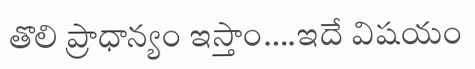తొలి ప్రాధాన్యం ఇస్తాం….ఇదే విష‌యం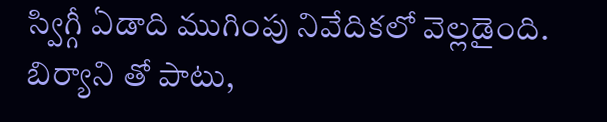స్విగ్గీ ఏడాది ముగింపు నివేదిక‌లో వెల్ల‌డైంది. బిర్యాని తో పాటు,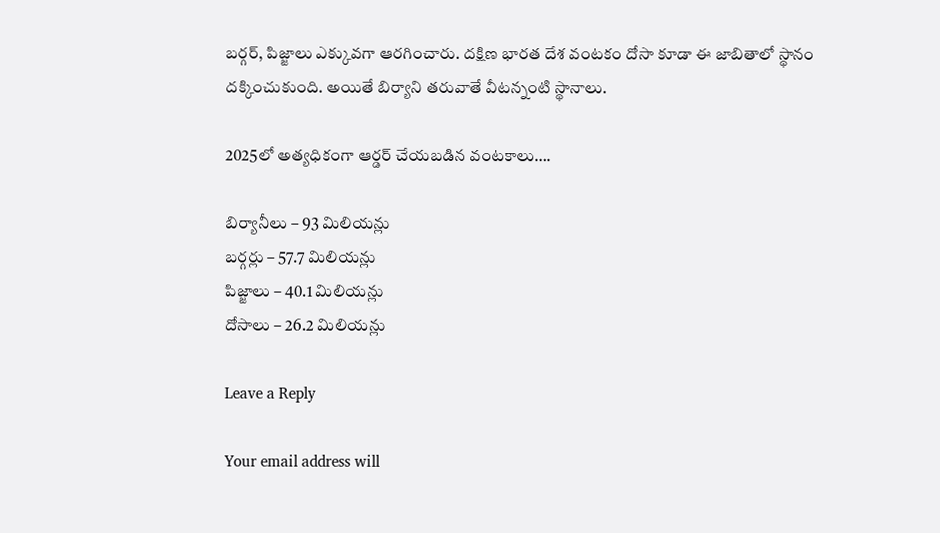బ‌ర్గ‌ర్, పిజ్జాలు ఎక్కువ‌గా ఆర‌గించారు. ద‌క్షిణ భార‌త దేశ వంటకం దోసా కూడా ఈ జాబితాలో స్థానం ద‌క్కించుకుంది. అయితే బిర్యాని త‌రువాతే వీట‌న్నంటి స్థానాలు.

2025లో అత్యధికంగా ఆర్డర్ చేయబడిన వంటకాలు….

బిర్యానీలు – 93 మిలియన్లు
బర్గర్లు – 57.7 మిలియన్లు
పిజ్జాలు – 40.1 మిలియన్లు
దోసాలు – 26.2 మిలియన్లు

Leave a Reply

Your email address will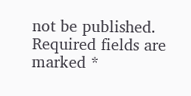not be published. Required fields are marked *